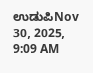ಉಡುಪಿNov 30, 2025, 9:09 AM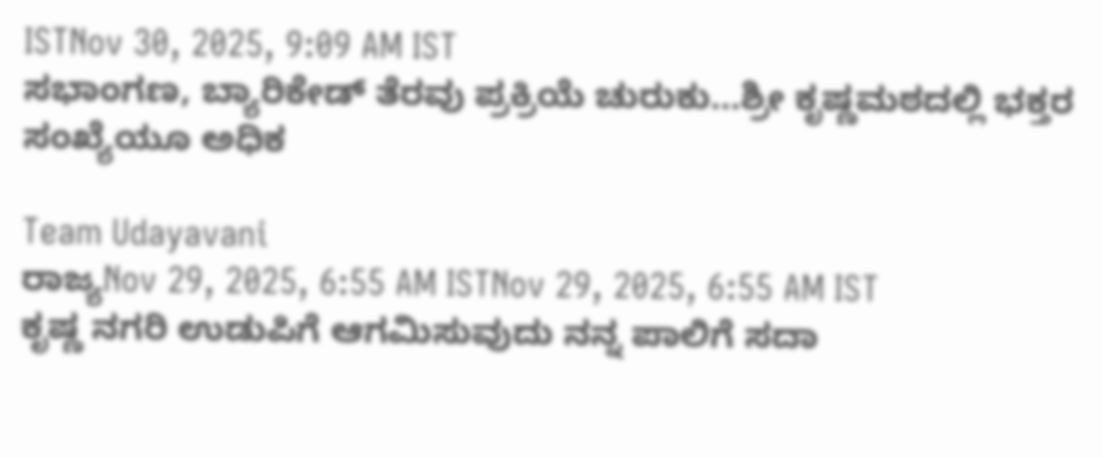ISTNov 30, 2025, 9:09 AM IST
ಸಭಾಂಗಣ, ಬ್ಯಾರಿಕೇಡ್ ತೆರವು ಪ್ರಕ್ರಿಯೆ ಚುರುಕು...ಶ್ರೀ ಕೃಷ್ಣಮಠದಲ್ಲಿ ಭಕ್ತರ ಸಂಖ್ಯೆಯೂ ಅಧಿಕ

Team Udayavani
ರಾಜ್ಯNov 29, 2025, 6:55 AM ISTNov 29, 2025, 6:55 AM IST
ಕೃಷ್ಣ ನಗರಿ ಉಡುಪಿಗೆ ಆಗಮಿಸುವುದು ನನ್ನ ಪಾಲಿಗೆ ಸದಾ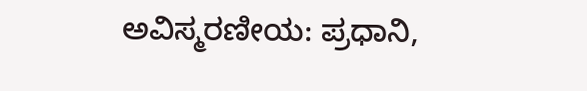ಅವಿಸ್ಮರಣೀಯ: ಪ್ರಧಾನಿ,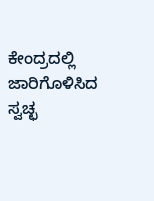ಕೇಂದ್ರದಲ್ಲಿ ಜಾರಿಗೊಳಿಸಿದ ಸ್ವಚ್ಛ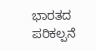ಭಾರತದ ಪರಿಕಲ್ಪನೆ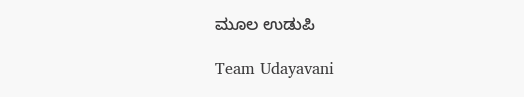ಮೂಲ ಉಡುಪಿ

Team Udayavani